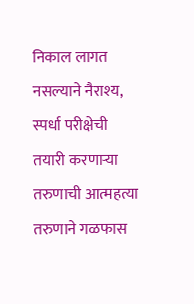निकाल लागत नसल्याने नैराश्य, स्पर्धा परीक्षेची तयारी करणाऱ्या तरुणाची आत्महत्या
तरुणाने गळफास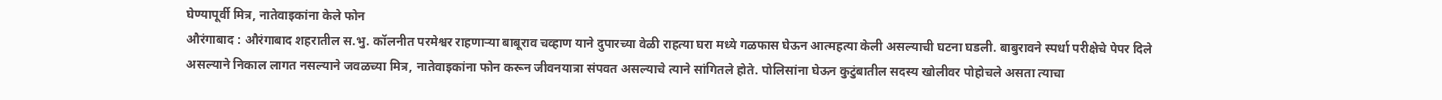घेण्यापूर्वी मित्र, नातेवाइकांना केले फोन
औरंगाबाद : औरंगाबाद शहरातील स.भु. कॉलनीत परमेश्वर राहणाऱ्या बाबूराव चव्हाण याने दुपारच्या वेळी राहत्या घरा मध्ये गळफास घेऊन आत्महत्या केली असल्याची घटना घडली. बाबुरावने स्पर्धा परीक्षेचे पेपर दिले असल्याने निकाल लागत नसल्याने जवळच्या मित्र, नातेवाइकांना फोन करून जीवनयात्रा संपवत असल्याचे त्याने सांगितले होते. पोलिसांना घेऊन कुटुंबातील सदस्य खोलीवर पोहोचले असता त्याचा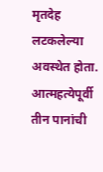मृतदेह लटकलेल्या अवस्थेत होता.
आत्महत्येपूर्वी तीन पानांची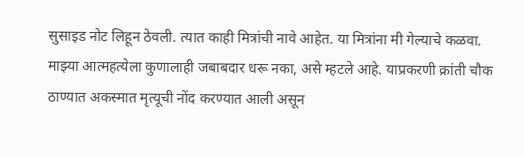सुसाइड नोट लिहून ठेवली. त्यात काही मित्रांची नावे आहेत. या मित्रांना मी गेल्याचे कळवा. माझ्या आत्महत्येला कुणालाही जबाबदार धरू नका, असे म्हटले आहे. याप्रकरणी क्रांती चौक ठाण्यात अकस्मात मृत्यूची नोंद करण्यात आली असून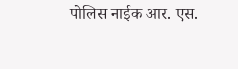पोलिस नाईक आर. एस.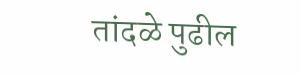तांदळे पुढील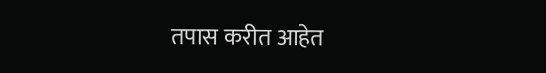तपास करीत आहेत